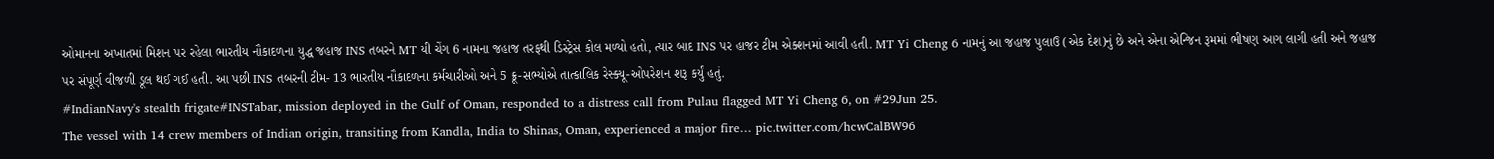ઓમાનના અખાતમાં મિશન પર રહેલા ભારતીય નૌકાદળના યુદ્ધ જહાજ INS તબરને MT યી ચેંગ 6 નામના જહાજ તરફથી ડિસ્ટ્રેસ કોલ મળ્યો હતો, ત્યાર બાદ INS પર હાજર ટીમ એક્શનમાં આવી હતી. MT Yi Cheng 6 નામનું આ જહાજ પુલાઉ (એક દેશ)નું છે અને એના એન્જિન રૂમમાં ભીષણ આગ લાગી હતી અને જહાજ પર સંપૂર્ણ વીજળી ડૂલ થઈ ગઈ હતી. આ પછી INS તબરની ટીમ- 13 ભારતીય નૌકાદળના કર્મચારીઓ અને 5 ક્રૂ-સભ્યોએ તાત્કાલિક રેસ્ક્યૂ-ઓપરેશન શરૂ કર્યું હતું.
#IndianNavy's stealth frigate#INSTabar, mission deployed in the Gulf of Oman, responded to a distress call from Pulau flagged MT Yi Cheng 6, on #29Jun 25.
The vessel with 14 crew members of Indian origin, transiting from Kandla, India to Shinas, Oman, experienced a major fire… pic.twitter.com/hcwCalBW96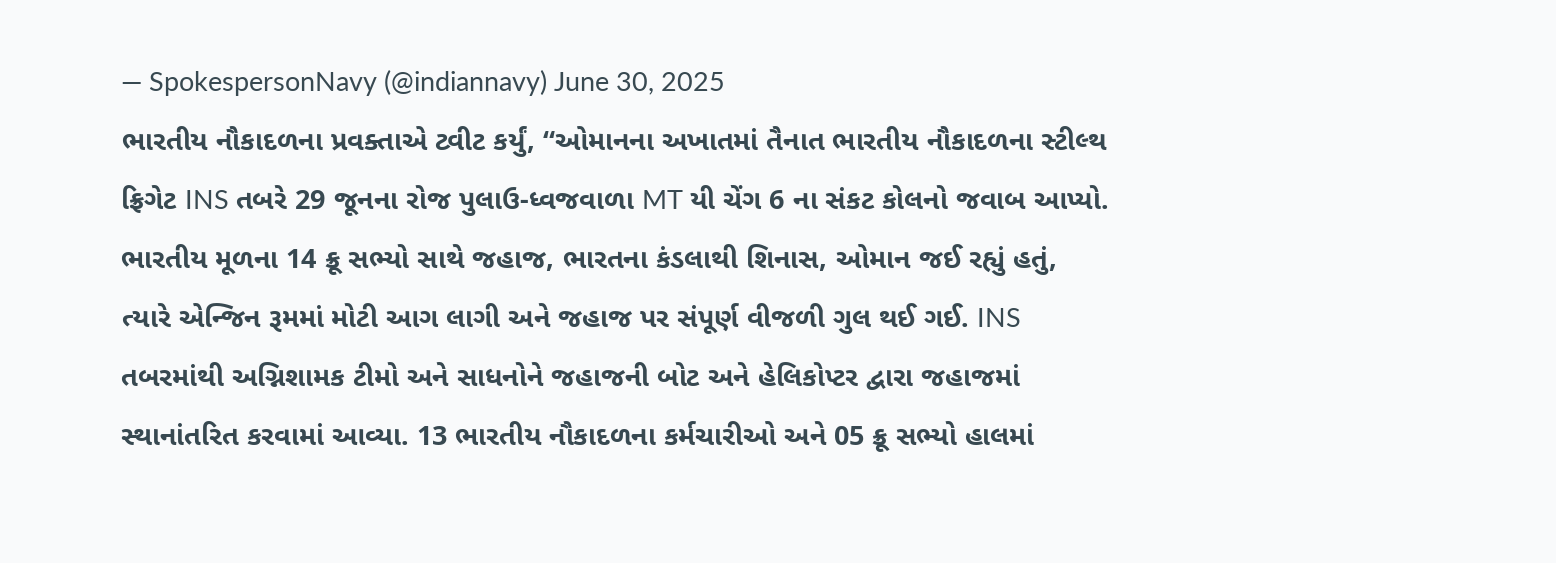— SpokespersonNavy (@indiannavy) June 30, 2025
ભારતીય નૌકાદળના પ્રવક્તાએ ટ્વીટ કર્યું, “ઓમાનના અખાતમાં તૈનાત ભારતીય નૌકાદળના સ્ટીલ્થ ફ્રિગેટ INS તબરે 29 જૂનના રોજ પુલાઉ-ધ્વજવાળા MT યી ચેંગ 6 ના સંકટ કોલનો જવાબ આપ્યો. ભારતીય મૂળના 14 ક્રૂ સભ્યો સાથે જહાજ, ભારતના કંડલાથી શિનાસ, ઓમાન જઈ રહ્યું હતું, ત્યારે એન્જિન રૂમમાં મોટી આગ લાગી અને જહાજ પર સંપૂર્ણ વીજળી ગુલ થઈ ગઈ. INS તબરમાંથી અગ્નિશામક ટીમો અને સાધનોને જહાજની બોટ અને હેલિકોપ્ટર દ્વારા જહાજમાં સ્થાનાંતરિત કરવામાં આવ્યા. 13 ભારતીય નૌકાદળના કર્મચારીઓ અને 05 ક્રૂ સભ્યો હાલમાં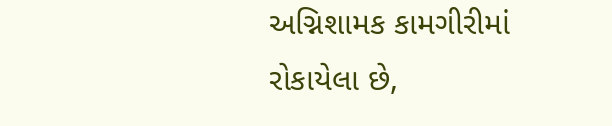અગ્નિશામક કામગીરીમાં રોકાયેલા છે,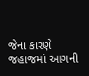જેના કારણે જહાજમાં આગની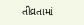તીવ્રતામાં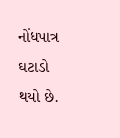નોંધપાત્ર ઘટાડો થયો છે.